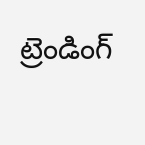ట్రెండింగ్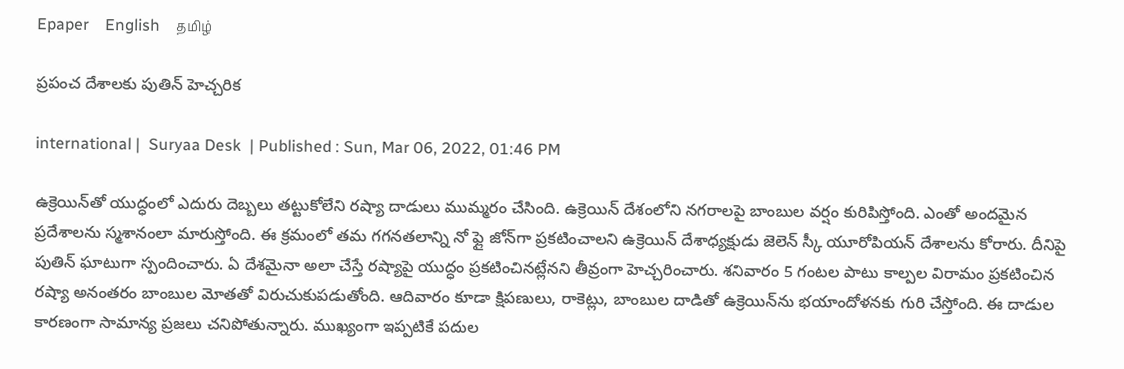Epaper    English    தமிழ்

ప్రపంచ దేశాలకు పుతిన్ హెచ్చరిక

international |  Suryaa Desk  | Published : Sun, Mar 06, 2022, 01:46 PM

ఉక్రెయిన్‌తో యుద్ధంలో ఎదురు దెబ్బలు తట్టుకోలేని రష్యా దాడులు ముమ్మరం చేసింది. ఉక్రెయిన్ దేశంలోని నగరాలపై బాంబుల వర్షం కురిపిస్తోంది. ఎంతో అందమైన ప్రదేశాలను స్మశానంలా మారుస్తోంది. ఈ క్రమంలో తమ గగనతలాన్ని నో ఫ్లై జోన్‌గా ప్రకటించాలని ఉక్రెయిన్ దేశాధ్యక్షుడు జెలెన్ స్కీ యూరోపియన్ దేశాలను కోరారు. దీనిపై పుతిన్ ఘాటుగా స్పందించారు. ఏ దేశమైనా అలా చేస్తే రష్యాపై యుద్ధం ప్రకటించినట్లేనని తీవ్రంగా హెచ్చరించారు. శనివారం 5 గంటల పాటు కాల్పల విరామం ప్రకటించిన రష్యా అనంతరం బాంబుల మోతతో విరుచుకుపడుతోంది. ఆదివారం కూడా క్షిపణులు, రాకెట్లు, బాంబుల దాడితో ఉక్రెయిన్‌ను భయాందోళనకు గురి చేస్తోంది. ఈ దాడుల కారణంగా సామాన్య ప్రజలు చనిపోతున్నారు. ముఖ్యంగా ఇప్పటికే పదుల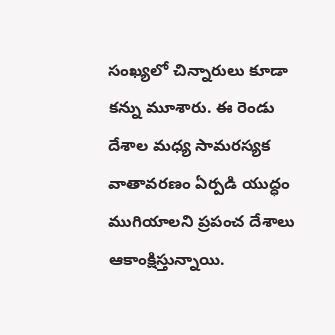సంఖ్యలో చిన్నారులు కూడా కన్ను మూశారు. ఈ రెండు దేశాల మధ్య సామరస్యక వాతావరణం ఏర్పడి యుద్ధం ముగియాలని ప్రపంచ దేశాలు ఆకాంక్షిస్తున్నాయి.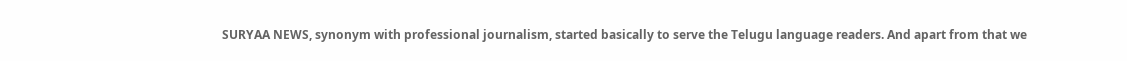SURYAA NEWS, synonym with professional journalism, started basically to serve the Telugu language readers. And apart from that we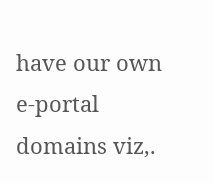have our own e-portal domains viz,.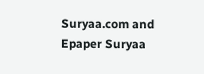Suryaa.com and Epaper Suryaa